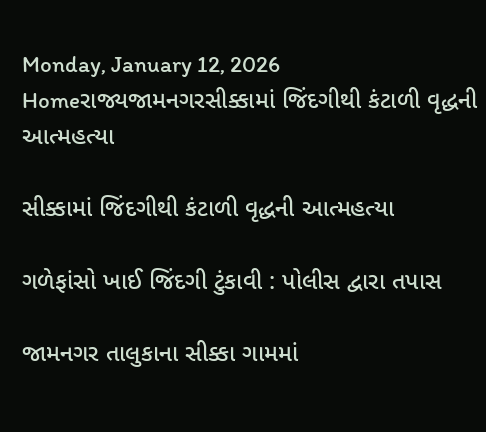Monday, January 12, 2026
Homeરાજ્યજામનગરસીક્કામાં જિંદગીથી કંટાળી વૃદ્ધની આત્મહત્યા

સીક્કામાં જિંદગીથી કંટાળી વૃદ્ધની આત્મહત્યા

ગળેફાંસો ખાઈ જિંદગી ટુંકાવી : પોલીસ દ્વારા તપાસ

જામનગર તાલુકાના સીક્કા ગામમાં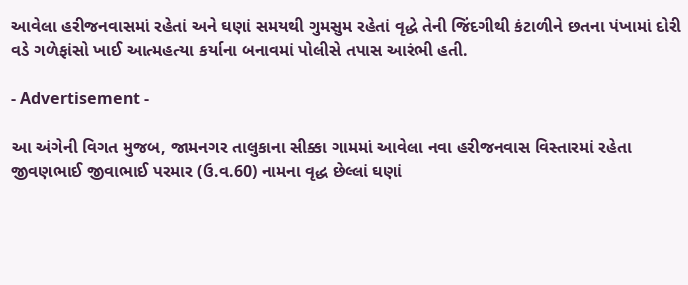આવેલા હરીજનવાસમાં રહેતાં અને ઘણાં સમયથી ગુમસુમ રહેતાં વૃદ્ધે તેની જિંદગીથી કંટાળીને છતના પંખામાં દોરી વડે ગળેફાંસો ખાઈ આત્મહત્યા કર્યાના બનાવમાં પોલીસે તપાસ આરંભી હતી.

- Advertisement -

આ અંગેની વિગત મુજબ, જામનગર તાલુકાના સીક્કા ગામમાં આવેલા નવા હરીજનવાસ વિસ્તારમાં રહેતા જીવણભાઈ જીવાભાઈ પરમાર (ઉ.વ.60) નામના વૃદ્ધ છેલ્લાં ઘણાં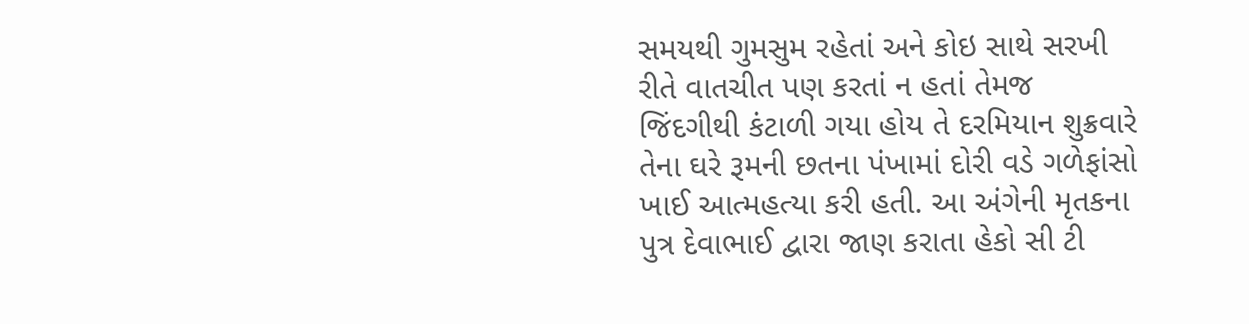સમયથી ગુમસુમ રહેતાં અને કોઇ સાથે સરખી રીતે વાતચીત પણ કરતાં ન હતાં તેમજ જિંદગીથી કંટાળી ગયા હોય તે દરમિયાન શુક્રવારે તેના ઘરે રૂમની છતના પંખામાં દોરી વડે ગળેફાંસો ખાઈ આત્મહત્યા કરી હતી. આ અંગેની મૃતકના પુત્ર દેવાભાઈ દ્વારા જાણ કરાતા હેકો સી ટી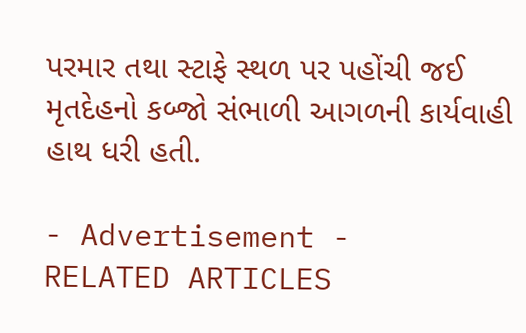પરમાર તથા સ્ટાફે સ્થળ પર પહોંચી જઈ મૃતદેહનો કબ્જો સંભાળી આગળની કાર્યવાહી હાથ ધરી હતી.

- Advertisement -
RELATED ARTICLES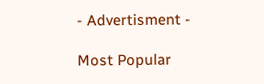- Advertisment -

Most Popular